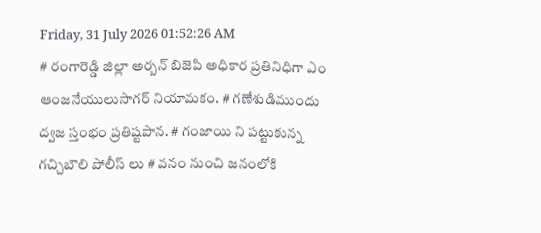Friday, 31 July 2026 01:52:26 AM
# రంగారెడ్డి జిల్లా అర్బన్ బిజెపి అధికార ప్రతినిధిగా ఎం ఆంజనేయులుసాగర్ నియామకం. # గణేశుడిముందు ద్వజ స్తంభం ప్రతిష్టపాన. # గంజాయి ని పట్టుకున్న గచ్చిబౌలి పోలీస్ లు # వనం నుంచి జనంలోకి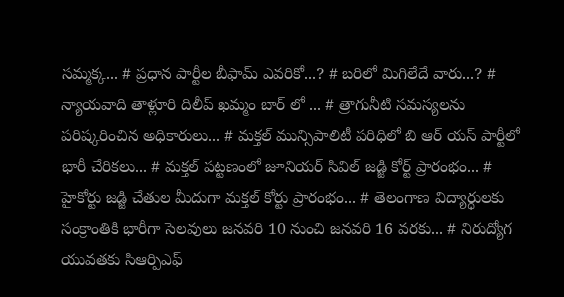సమ్మక్క... # ప్రధాన పార్టీల బీఫామ్ ఎవరికో...? # బరిలో మిగిలేదే వారు...? # న్యాయవాది తాళ్లూరి దిలీప్ ఖమ్మం బార్ లో ... # త్రాగునీటి సమస్యలను పరిష్కరించిన అధికారులు... # మక్తల్ మున్సిపాలిటీ పరిధిలో బి ఆర్ యస్ పార్టీలో భారీ చేరికలు... # మక్తల్ పట్టణంలో జూనియర్ సివిల్ జడ్జి కోర్ట్ ప్రారంభం... # హైకోర్టు జడ్జి చేతుల మీదుగా మక్తల్ కోర్టు ప్రారంభం... # తెలంగాణ విద్యార్ధులకు సంక్రాంతికి భారీగా సెలవులు జనవరి 10 నుంచి జనవరి 16 వరకు... # నిరుద్యోగ యువతకు సిఆర్పిఎఫ్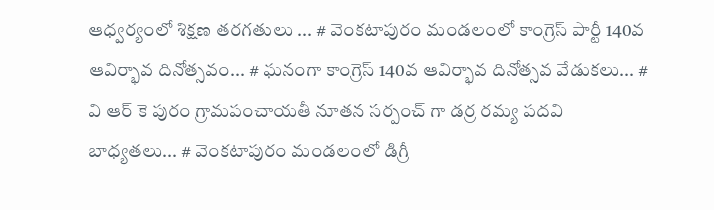ఆధ్వర్యంలో శిక్షణ తరగతులు ... # వెంకటాపురం మండలంలో కాంగ్రెస్ పార్టీ 140వ ఆవిర్భావ దినోత్సవం... # ఘనంగా కాంగ్రెస్ 140వ ఆవిర్భావ దినోత్సవ వేడుకలు... # వి ఆర్ కె పురం గ్రామపంచాయతీ నూతన సర్పంచ్ గా డర్ర రమ్య పదవి బాధ్యతలు... # వెంకటాపురం మండలంలో డిగ్రీ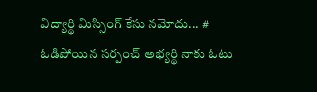విద్యార్థి మిస్సింగ్ కేసు నమోదు... # ఓడిపోయిన సర్పంచ్ అభ్యర్థి నాకు ఓటు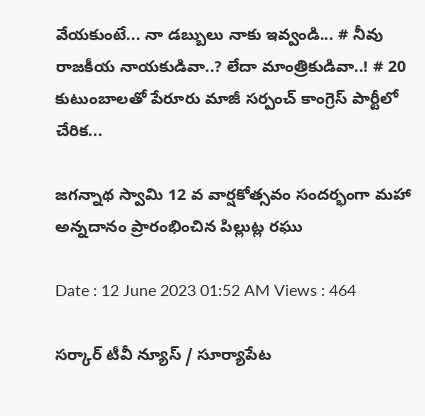వేయకుంటే... నా డబ్బులు నాకు ఇవ్వండి... # నీవు రాజకీయ నాయకుడివా..? లేదా మాంత్రికుడివా..! # 20 కుటుంబాలతో పేరూరు మాజీ సర్పంచ్ కాంగ్రెస్ పార్టీలో చేరిక...

జగన్నాథ స్వామి 12 వ వార్షకోత్సవం సందర్భంగా మహా అన్నదానం ప్రారంభించిన పిల్లుట్ల రఘు

Date : 12 June 2023 01:52 AM Views : 464

సర్కార్ టీవీ న్యూస్ / సూర్యాపేట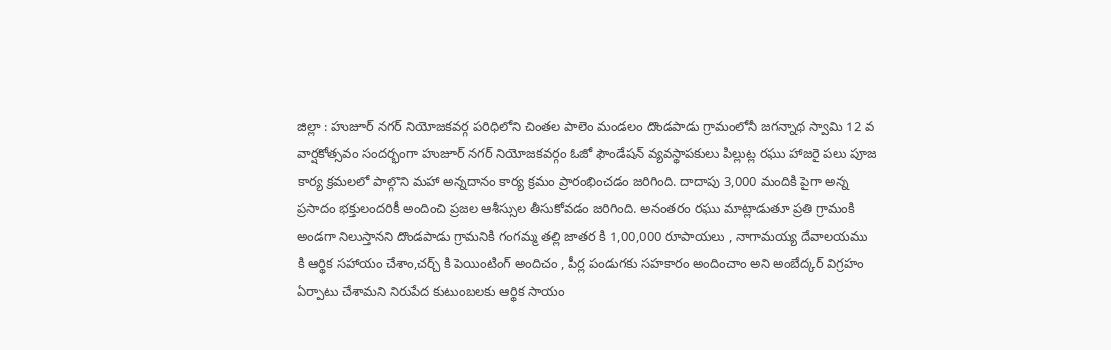జిల్లా : హుజూర్ నగర్ నియోజకవర్గ పరిధిలోని చింతల పాలెం మండలం దొండపాడు గ్రామంలోనీ జగన్నాథ స్వామి 12 వ వార్షకోత్సవం సందర్భంగా హుజూర్ నగర్ నియోజకవర్గం ఓజో ఫౌండేషన్ వ్యవస్థాపకులు పిల్లుట్ల రఘు హాజరై పలు పూజ కార్య క్రమలలో పాల్గొని మహా అన్నదానం కార్య క్రమం ప్రారంభించడం జరిగింది. దాదాపు 3,000 మందికి పైగా అన్న ప్రసాదం భక్తులందరికీ అందించి ప్రజల ఆశీస్సుల తీసుకోవడం జరిగింది. అనంతరం రఘు మాట్లాడుతూ ప్రతి గ్రామంకి అండగా నిలుస్తానని దొండపాడు గ్రామనికి గంగమ్మ తల్లి జాతర కి 1,00,000 రూపాయలు , నాగామయ్య దేవాలయము కి ఆర్థిక సహాయం చేశాం,చర్చ్ కి పెయింటింగ్ అందిచం , పీర్ల పండుగకు సహకారం అందించాం అని అంబేద్కర్ విగ్రహం ఏర్పాటు చేశామని నిరుపేద కుటుంబలకు ఆర్థిక సాయం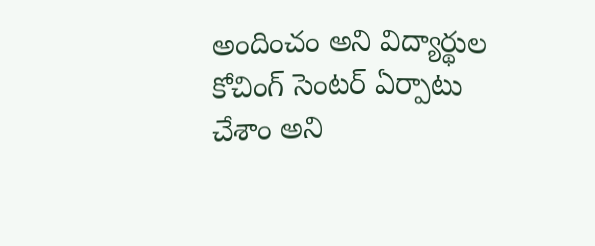అందించం అని విద్యార్థుల కోచింగ్ సెంటర్ ఏర్పాటు చేశాం అని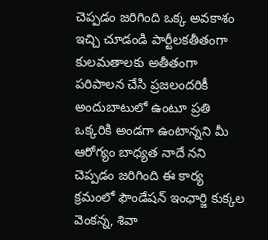చెప్పడం జరిగింది ఒక్క అవకాశం ఇచ్చి చూడండి పార్టీలకతీతంగా కులమతాలకు అతీతంగా పరిపాలన చేసి ప్రజలందరికీ అందుబాటులో ఉంటూ ప్రతి ఒక్కరికి అండగా ఉంటాన్నని మీ ఆరోగ్యం బాధ్యత నాదే నని చెప్పడం జరిగింది ఈ కార్య క్రమంలో ఫౌండేషన్ ఇంఛార్జి కుక్కల వెంకన్న, శివా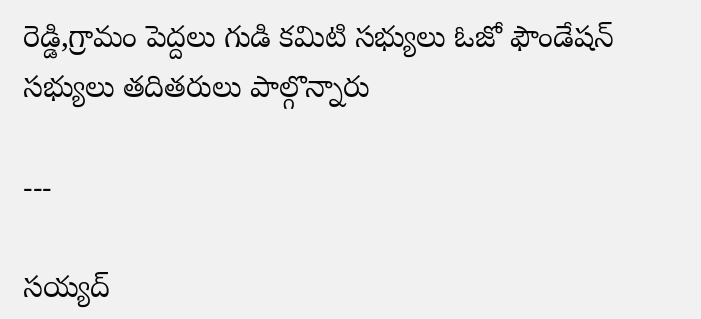రెడ్డి,గ్రామం పెద్దలు గుడి కమిటి సభ్యులు ఓజో ఫౌండేషన్ సభ్యులు తదితరులు పాల్గొన్నారు

---

సయ్యద్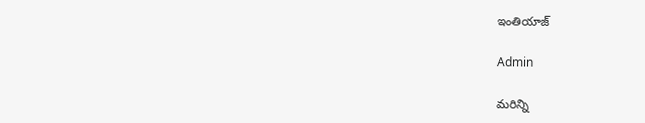ఇంతియాజ్

Admin

మరిన్ని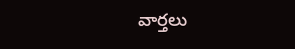వార్తలు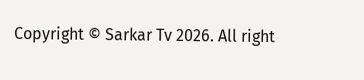Copyright © Sarkar Tv 2026. All right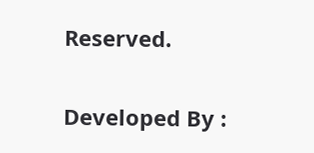Reserved.

Developed By :